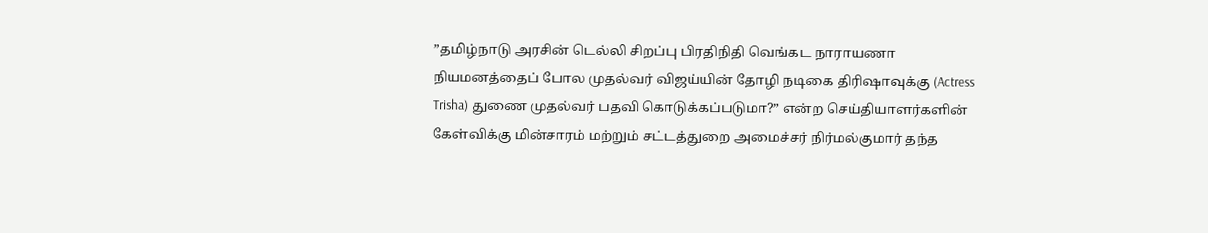”தமிழ்நாடு அரசின் டெல்லி சிறப்பு பிரதிநிதி வெங்கட நாராயணா நியமனத்தைப் போல முதல்வர் விஜய்யின் தோழி நடிகை திரிஷாவுக்கு (Actress Trisha) துணை முதல்வர் பதவி கொடுக்கப்படுமா?” என்ற செய்தியாளர்களின் கேள்விக்கு மின்சாரம் மற்றும் சட்டத்துறை அமைச்சர் நிர்மல்குமார் தந்த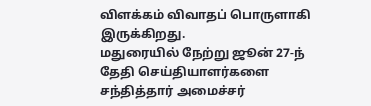விளக்கம் விவாதப் பொருளாகி இருக்கிறது.
மதுரையில் நேற்று ஜூன் 27-ந் தேதி செய்தியாளர்களை சந்தித்தார் அமைச்சர்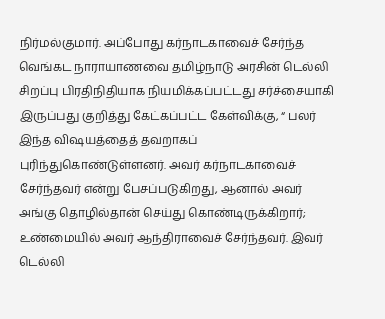நிர்மல்குமார். அப்போது கர்நாடகாவைச் சேர்ந்த வெங்கட நாராயாணவை தமிழ்நாடு அரசின் டெல்லி சிறப்பு பிரதிநிதியாக நியமிக்கப்பட்டது சர்ச்சையாகி இருப்பது குறித்து கேட்கப்பட்ட கேள்விக்கு, “ பலர் இந்த விஷயத்தைத் தவறாகப் புரிந்துகொண்டுள்ளனர். அவர் கர்நாடகாவைச் சேர்ந்தவர் என்று பேசப்படுகிறது, ஆனால் அவர் அங்கு தொழில்தான் செய்து கொண்டிருக்கிறார்; உண்மையில் அவர் ஆந்திராவைச் சேர்ந்தவர். இவர் டெல்லி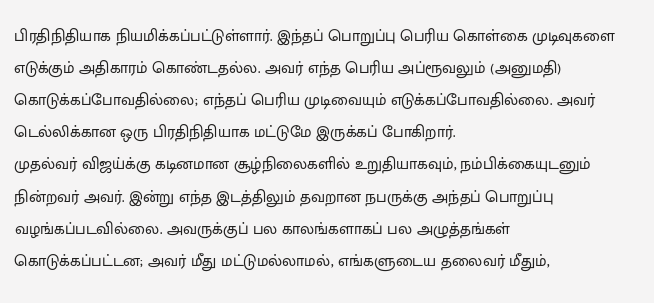பிரதிநிதியாக நியமிக்கப்பட்டுள்ளார். இந்தப் பொறுப்பு பெரிய கொள்கை முடிவுகளை எடுக்கும் அதிகாரம் கொண்டதல்ல. அவர் எந்த பெரிய அப்ரூவலும் (அனுமதி) கொடுக்கப்போவதில்லை; எந்தப் பெரிய முடிவையும் எடுக்கப்போவதில்லை. அவர் டெல்லிக்கான ஒரு பிரதிநிதியாக மட்டுமே இருக்கப் போகிறார்.
முதல்வர் விஜய்க்கு கடினமான சூழ்நிலைகளில் உறுதியாகவும், நம்பிக்கையுடனும் நின்றவர் அவர். இன்று எந்த இடத்திலும் தவறான நபருக்கு அந்தப் பொறுப்பு வழங்கப்படவில்லை. அவருக்குப் பல காலங்களாகப் பல அழுத்தங்கள் கொடுக்கப்பட்டன; அவர் மீது மட்டுமல்லாமல், எங்களுடைய தலைவர் மீதும்,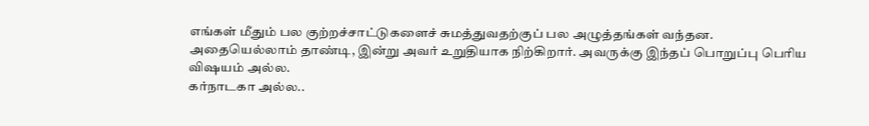எங்கள் மீதும் பல குற்றச்சாட்டுகளைச் சுமத்துவதற்குப் பல அழுத்தங்கள் வந்தன. அதையெல்லாம் தாண்டி, இன்று அவர் உறுதியாக நிற்கிறார். அவருக்கு இந்தப் பொறுப்பு பெரிய விஷயம் அல்ல.
கர்நாடகா அல்ல..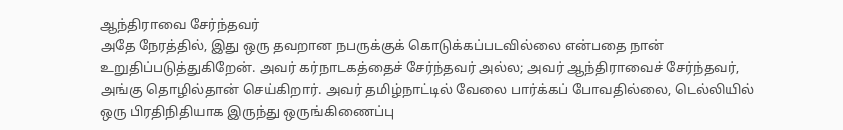ஆந்திராவை சேர்ந்தவர்
அதே நேரத்தில், இது ஒரு தவறான நபருக்குக் கொடுக்கப்படவில்லை என்பதை நான் உறுதிப்படுத்துகிறேன். அவர் கர்நாடகத்தைச் சேர்ந்தவர் அல்ல; அவர் ஆந்திராவைச் சேர்ந்தவர், அங்கு தொழில்தான் செய்கிறார். அவர் தமிழ்நாட்டில் வேலை பார்க்கப் போவதில்லை, டெல்லியில் ஒரு பிரதிநிதியாக இருந்து ஒருங்கிணைப்பு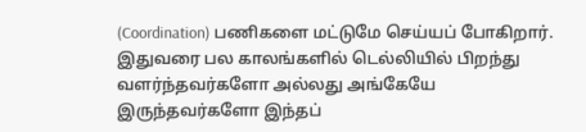(Coordination) பணிகளை மட்டுமே செய்யப் போகிறார்.
இதுவரை பல காலங்களில் டெல்லியில் பிறந்து வளர்ந்தவர்களோ அல்லது அங்கேயே இருந்தவர்களோ இந்தப்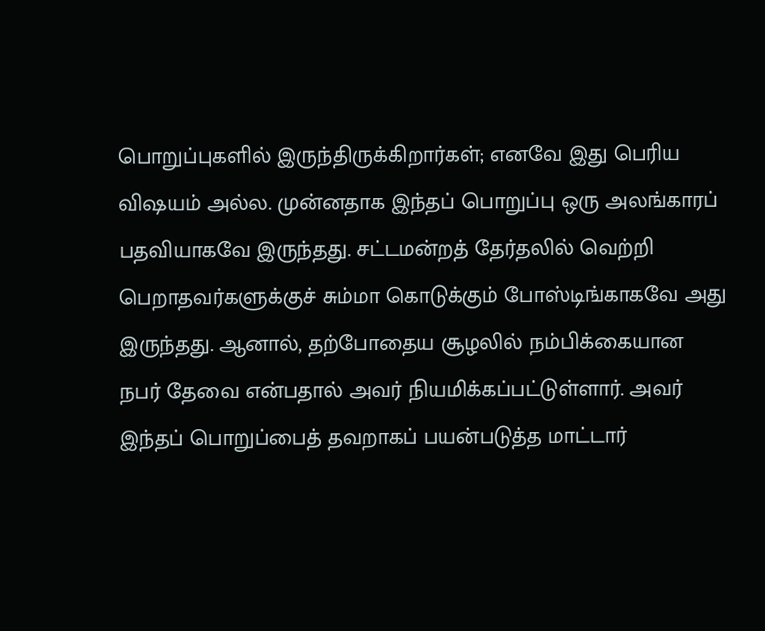பொறுப்புகளில் இருந்திருக்கிறார்கள்; எனவே இது பெரிய விஷயம் அல்ல. முன்னதாக இந்தப் பொறுப்பு ஒரு அலங்காரப் பதவியாகவே இருந்தது. சட்டமன்றத் தேர்தலில் வெற்றி பெறாதவர்களுக்குச் சும்மா கொடுக்கும் போஸ்டிங்காகவே அது இருந்தது. ஆனால், தற்போதைய சூழலில் நம்பிக்கையான நபர் தேவை என்பதால் அவர் நியமிக்கப்பட்டுள்ளார். அவர் இந்தப் பொறுப்பைத் தவறாகப் பயன்படுத்த மாட்டார்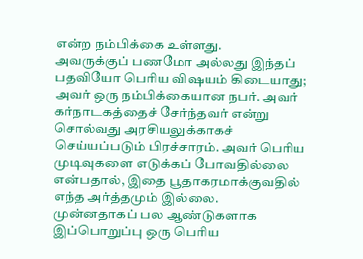என்ற நம்பிக்கை உள்ளது.
அவருக்குப் பணமோ அல்லது இந்தப் பதவியோ பெரிய விஷயம் கிடையாது; அவர் ஒரு நம்பிக்கையான நபர். அவர் கர்நாடகத்தைச் சேர்ந்தவர் என்று சொல்வது அரசியலுக்காகச் செய்யப்படும் பிரச்சாரம். அவர் பெரிய முடிவுகளை எடுக்கப் போவதில்லை என்பதால், இதை பூதாகரமாக்குவதில் எந்த அர்த்தமும் இல்லை. முன்னதாகப் பல ஆண்டுகளாக இப்பொறுப்பு ஒரு பெரிய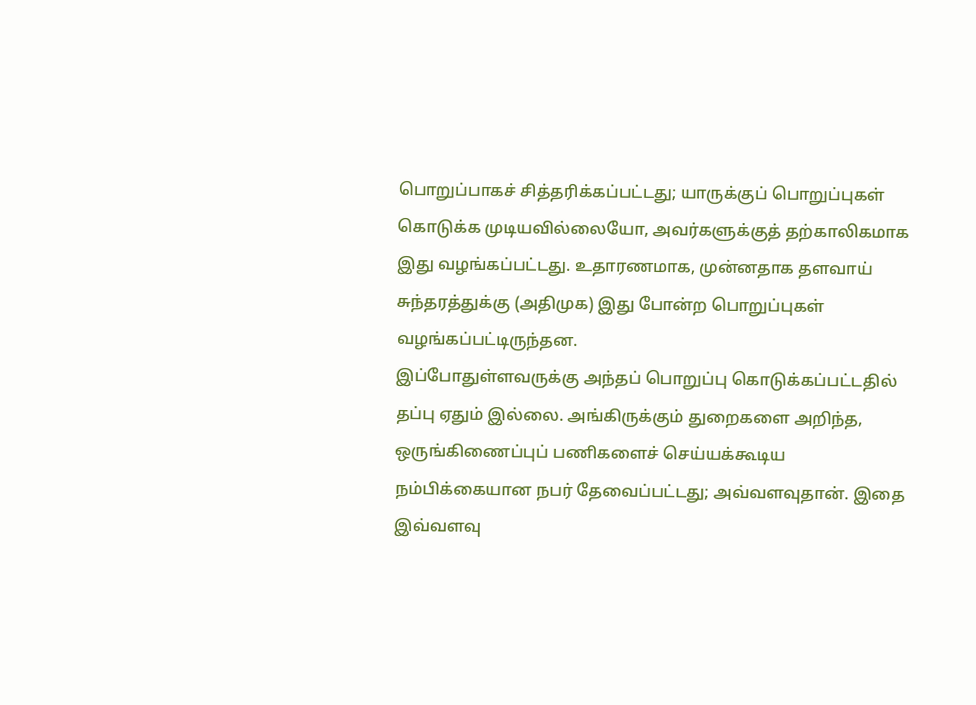பொறுப்பாகச் சித்தரிக்கப்பட்டது; யாருக்குப் பொறுப்புகள் கொடுக்க முடியவில்லையோ, அவர்களுக்குத் தற்காலிகமாக இது வழங்கப்பட்டது. உதாரணமாக, முன்னதாக தளவாய் சுந்தரத்துக்கு (அதிமுக) இது போன்ற பொறுப்புகள் வழங்கப்பட்டிருந்தன.
இப்போதுள்ளவருக்கு அந்தப் பொறுப்பு கொடுக்கப்பட்டதில் தப்பு ஏதும் இல்லை. அங்கிருக்கும் துறைகளை அறிந்த, ஒருங்கிணைப்புப் பணிகளைச் செய்யக்கூடிய நம்பிக்கையான நபர் தேவைப்பட்டது; அவ்வளவுதான். இதை இவ்வளவு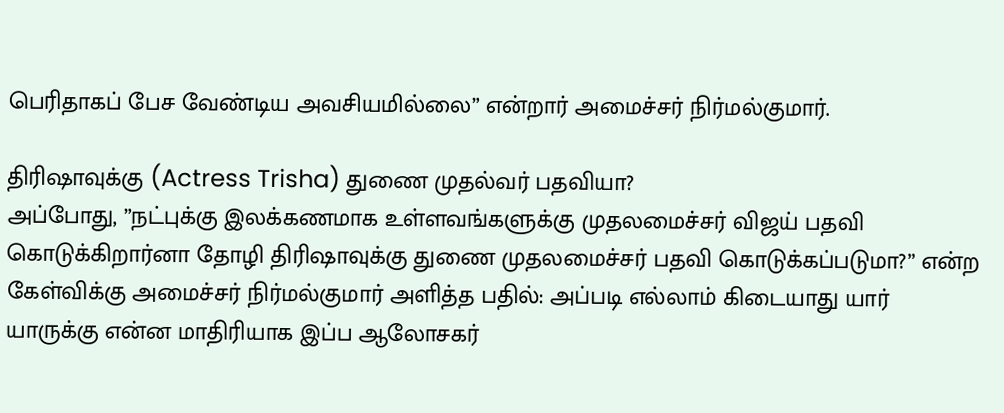பெரிதாகப் பேச வேண்டிய அவசியமில்லை” என்றார் அமைச்சர் நிர்மல்குமார்.

திரிஷாவுக்கு (Actress Trisha) துணை முதல்வர் பதவியா?
அப்போது, ”நட்புக்கு இலக்கணமாக உள்ளவங்களுக்கு முதலமைச்சர் விஜய் பதவி கொடுக்கிறார்னா தோழி திரிஷாவுக்கு துணை முதலமைச்சர் பதவி கொடுக்கப்படுமா?” என்ற கேள்விக்கு அமைச்சர் நிர்மல்குமார் அளித்த பதில்: அப்படி எல்லாம் கிடையாது யார் யாருக்கு என்ன மாதிரியாக இப்ப ஆலோசகர்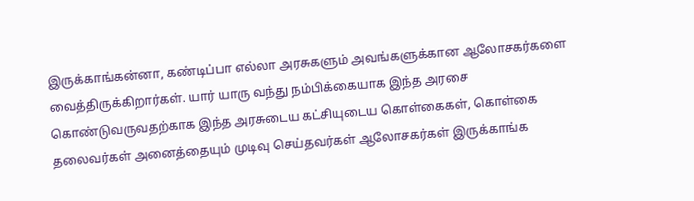இருக்காங்கன்னா, கண்டிப்பா எல்லா அரசுகளும் அவங்களுக்கான ஆலோசகர்களை வைத்திருக்கிறார்கள். யார் யாரு வந்து நம்பிக்கையாக இந்த அரசை கொண்டுவருவதற்காக இந்த அரசுடைய கட்சியுடைய கொள்கைகள், கொள்கை தலைவர்கள் அனைத்தையும் முடிவு செய்தவர்கள் ஆலோசகர்கள் இருக்காங்க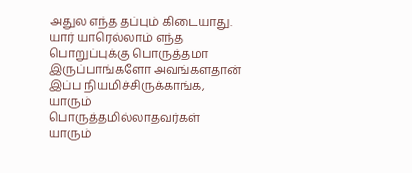அதுல எந்த தப்பும் கிடையாது. யார் யாரெல்லாம் எந்த பொறுப்புக்கு பொருத்தமா இருப்பாங்களோ அவங்களதான் இப்ப நியமிச்சிருக்காங்க, யாரும் பொருத்தமில்லாதவர்கள் யாரும்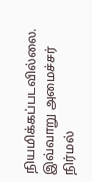நியமிக்கப்படவில்லை. இவ்வாறு அமைச்சர் நிர்மல்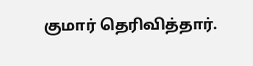குமார் தெரிவித்தார்.